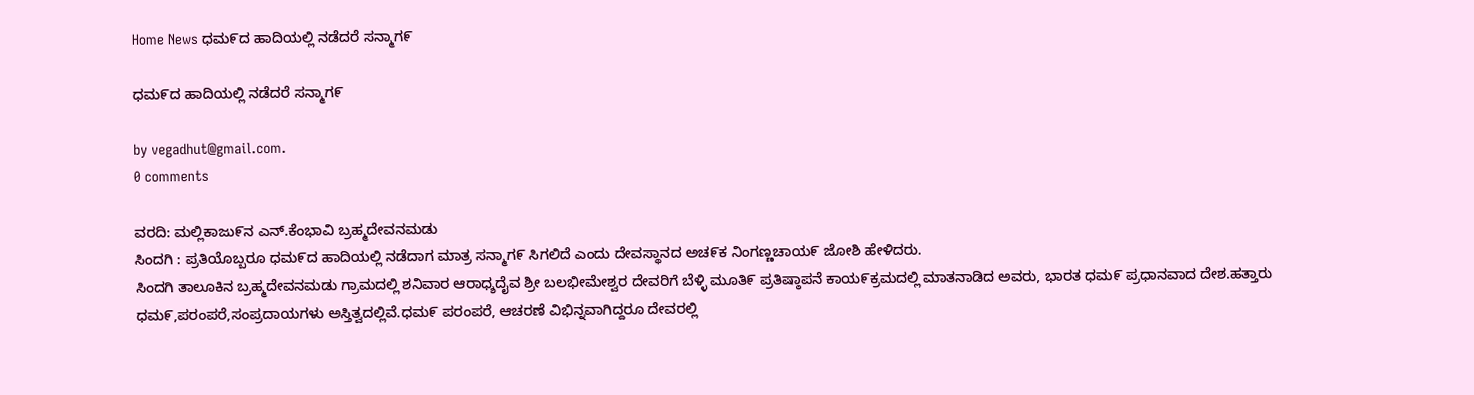Home News ಧಮ೯ದ ಹಾದಿಯಲ್ಲಿ ನಡೆದರೆ ಸನ್ಮಾಗ೯

ಧಮ೯ದ ಹಾದಿಯಲ್ಲಿ ನಡೆದರೆ ಸನ್ಮಾಗ೯

by vegadhut@gmail.com.
0 comments

ವರದಿ: ಮಲ್ಲಿಕಾಜು೯ನ ಎನ್.ಕೆಂಭಾವಿ ಬ್ರಹ್ಮದೇವನಮಡು
ಸಿಂದಗಿ : ಪ್ರತಿಯೊಬ್ಬರೂ ಧಮ೯ದ ಹಾದಿಯಲ್ಲಿ ನಡೆದಾಗ ಮಾತ್ರ ಸನ್ಮಾಗ೯ ಸಿಗಲಿದೆ ಎಂದು ದೇವಸ್ಥಾನದ ಅಚ೯ಕ ನಿಂಗಣ್ಣಚಾಯ೯ ಜೋಶಿ ಹೇಳಿದರು.
ಸಿಂದಗಿ ತಾಲೂಕಿನ ಬ್ರಹ್ಮದೇವನಮಡು ಗ್ರಾಮದಲ್ಲಿ ಶನಿವಾರ ಆರಾಧ್ಶದೈವ ಶ್ರೀ ಬಲಭೀಮೇಶ್ವರ ದೇವರಿಗೆ ಬೆಳ್ಳಿ ಮೂತಿ೯ ಪ್ರತಿಷ್ಠಾಪನೆ ಕಾಯ೯ಕ್ರಮದಲ್ಲಿ ಮಾತನಾಡಿದ ಅವರು, ಭಾರತ ಧಮ೯ ಪ್ರಧಾನವಾದ ದೇಶ.ಹತ್ತಾರು ಧಮ೯,ಪರಂಪರೆ,ಸಂಪ್ರದಾಯಗಳು ಅಸ್ತಿತ್ವದಲ್ಲಿವೆ.ಧಮ೯ ಪರಂಪರೆ, ಆಚರಣೆ ವಿಭಿನ್ನವಾಗಿದ್ದರೂ ದೇವರಲ್ಲಿ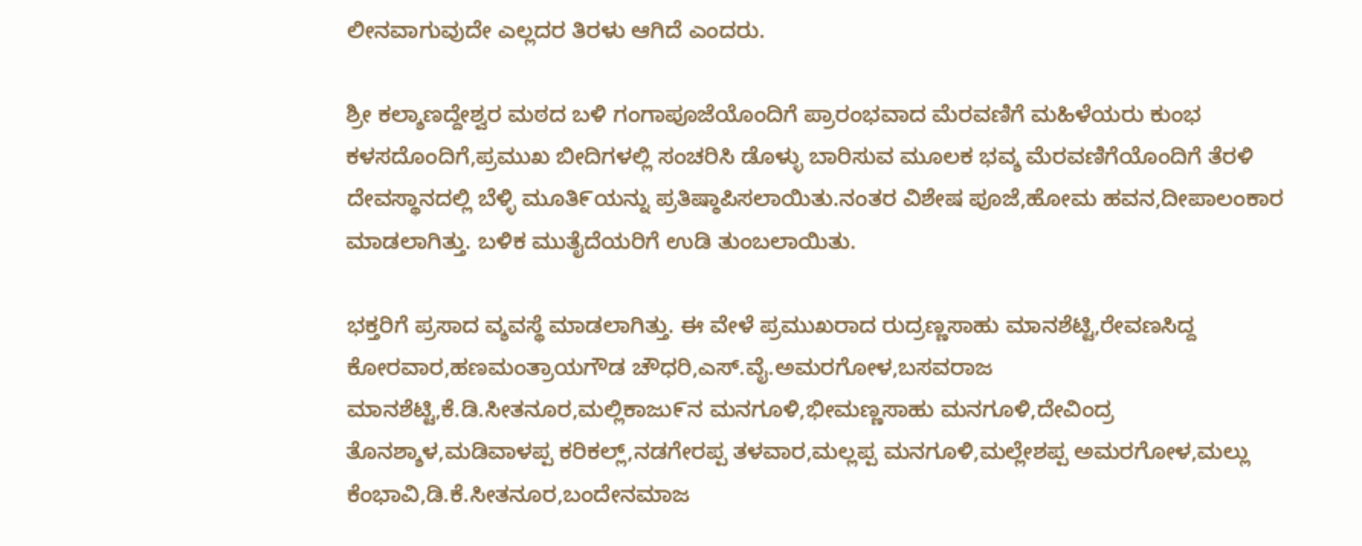ಲೀನವಾಗುವುದೇ ಎಲ್ಲದರ ತಿರಳು ಆಗಿದೆ ಎಂದರು.

ಶ್ರೀ ಕಲ್ಶಾಣದ್ದೇಶ್ವರ ಮಠದ ಬಳಿ ಗಂಗಾಪೂಜೆಯೊಂದಿಗೆ ಪ್ರಾರಂಭವಾದ ಮೆರವಣಿಗೆ ಮಹಿಳೆಯರು ಕುಂಭ ಕಳಸದೊಂದಿಗೆ,ಪ್ರಮುಖ ಬೀದಿಗಳಲ್ಲಿ ಸಂಚರಿಸಿ ಡೊಳ್ಳು ಬಾರಿಸುವ ಮೂಲಕ ಭವ್ಶ ಮೆರವಣಿಗೆಯೊಂದಿಗೆ ತೆರಳಿ ದೇವಸ್ಥಾನದಲ್ಲಿ ಬೆಳ್ಳಿ ಮೂತಿ೯ಯನ್ನು ಪ್ರತಿಷ್ಠಾಪಿಸಲಾಯಿತು.ನಂತರ ವಿಶೇಷ ಪೂಜೆ,ಹೋಮ ಹವನ,ದೀಪಾಲಂಕಾರ ಮಾಡಲಾಗಿತ್ತು. ಬಳಿಕ ಮುತೈದೆಯರಿಗೆ ಉಡಿ ತುಂಬಲಾಯಿತು.

ಭಕ್ತರಿಗೆ ಪ್ರಸಾದ ವ್ಶವಸ್ಥೆ ಮಾಡಲಾಗಿತ್ತು. ಈ ವೇಳೆ ಪ್ರಮುಖರಾದ ರುದ್ರಣ್ಣಸಾಹು ಮಾನಶೆಟ್ಟಿ,ರೇವಣಸಿದ್ದ ಕೋರವಾರ,ಹಣಮಂತ್ರಾಯಗೌಡ ಚೌಧರಿ,ಎಸ್.ವೈ.ಅಮರಗೋಳ,ಬಸವರಾಜ ಮಾನಶೆಟ್ಟಿ,ಕೆ.ಡಿ.ಸೀತನೂರ,ಮಲ್ಲಿಕಾಜು೯ನ ಮನಗೂಳಿ,ಭೀಮಣ್ಣಸಾಹು ಮನಗೂಳಿ,ದೇವಿಂದ್ರ ತೊನಶ್ಶಾಳ,ಮಡಿವಾಳಪ್ಪ ಕರಿಕಲ್ಲ್,ನಡಗೇರಪ್ಪ ತಳವಾರ,ಮಲ್ಲಪ್ಪ ಮನಗೂಳಿ,ಮಲ್ಲೇಶಪ್ಪ ಅಮರಗೋಳ,ಮಲ್ಲು ಕೆಂಭಾವಿ,ಡಿ.ಕೆ.ಸೀತನೂರ,ಬಂದೇನಮಾಜ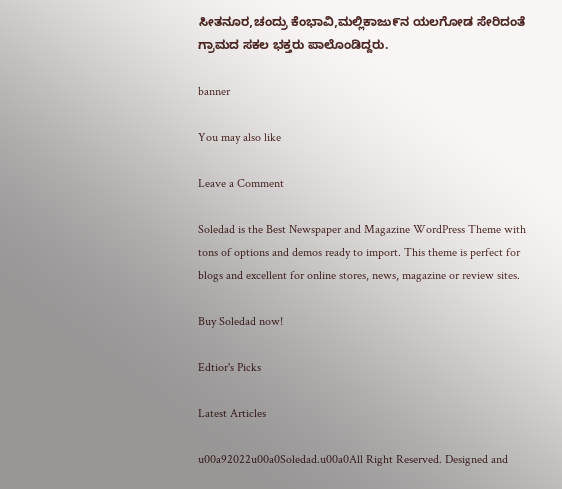ಸೀತನೂರ,ಚಂದ್ರು ಕೆಂಭಾವಿ,ಮಲ್ಲಿಕಾಜು೯ನ ಯಲಗೋಡ ಸೇರಿದಂತೆ ಗ್ರಾಮದ ಸಕಲ ಭಕ್ತರು ಪಾಲೊಂಡಿದ್ದರು.

banner

You may also like

Leave a Comment

Soledad is the Best Newspaper and Magazine WordPress Theme with tons of options and demos ready to import. This theme is perfect for blogs and excellent for online stores, news, magazine or review sites.

Buy Soledad now!

Edtior's Picks

Latest Articles

u00a92022u00a0Soledad.u00a0All Right Reserved. Designed and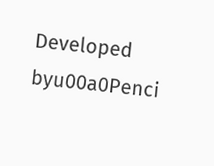Developed byu00a0Penci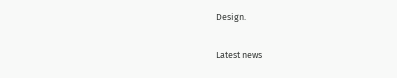Design.

Latest news